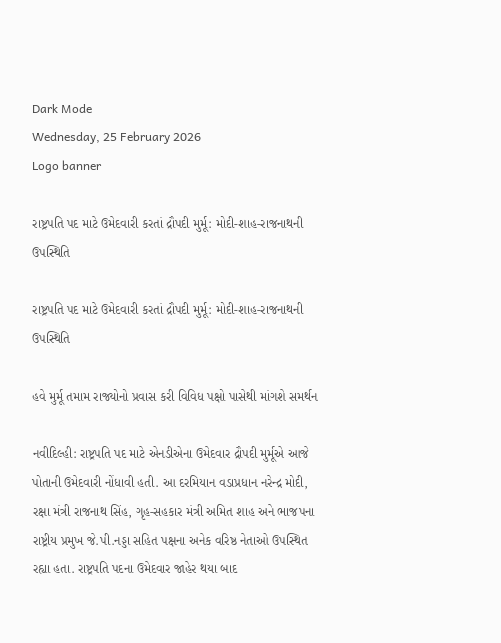Dark Mode
Wednesday, 25 February 2026
Logo banner

રાષ્ટ્રપતિ પદ માટે ઉમેદવારી કરતાં દ્રૌપદી મુર્મૂ: મોદી-શાહ-રાજનાથની ઉપસ્થિતિ

રાષ્ટ્રપતિ પદ માટે ઉમેદવારી કરતાં દ્રૌપદી મુર્મૂ: મોદી-શાહ-રાજનાથની ઉપસ્થિતિ

હવે મુર્મૂ તમામ રાજ્યોનો પ્રવાસ કરી વિવિધ પક્ષો પાસેથી માંગશે સમર્થન

નવીદિલ્હી: રાષ્ટ્રપતિ પદ માટે એનડીએના ઉમેદવાર દ્રૌપદી મુર્મૂએ આજે પોતાની ઉમેદવારી નોંધાવી હતી. આ દરમિયાન વડાપ્રધાન નરેન્દ્ર મોદી, રક્ષા મંત્રી રાજનાથ સિંહ, ગૃહ-સહકાર મંત્રી અમિત શાહ અને ભાજપના રાષ્ટ્રીય પ્રમુખ જે.પી.નડ્ડા સહિત પક્ષના અનેક વરિષ્ઠ નેતાઓ ઉપસ્થિત રહ્યા હતા. રાષ્ટ્રપતિ પદના ઉમેદવાર જાહેર થયા બાદ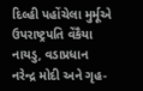દિલ્હી પહોંચેલા મુર્મૂએ ઉપરાષ્ટ્રપતિ વેંકૈયા નાયડુ, વડાપ્રધાન નરેન્દ્ર મોદી અને ગૃહ-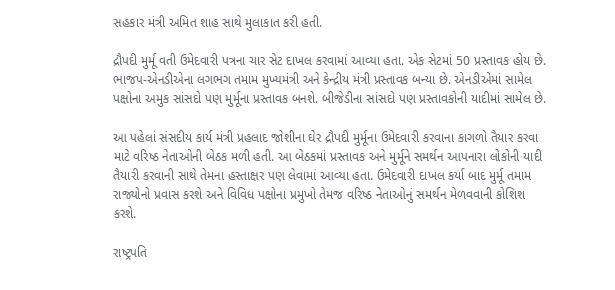સહકાર મંત્રી અમિત શાહ સાથે મુલાકાત કરી હતી.

દ્રૌપદી મુર્મૂ વતી ઉમેદવારી પત્રના ચાર સેટ દાખલ કરવામાં આવ્યા હતા. એક સેટમાં 50 પ્રસ્તાવક હોય છે. ભાજપ-એનડીએના લગભગ તમામ મુખ્યમંત્રી અને કેન્દ્રીય મંત્રી પ્રસ્તાવક બન્યા છે. એનડીએમાં સામેલ પક્ષોના અમુક સાંસદો પણ મુર્મૂના પ્રસ્તાવક બનશે. બીજેડીના સાંસદો પણ પ્રસ્તાવકોની યાદીમાં સામેલ છે.

આ પહેલાં સંસદીય કાર્ય મંત્રી પ્રહલાદ જોશીના ઘેર દ્રૌપદી મુર્મૂના ઉમેદવારી કરવાના કાગળો તૈયાર કરવા માટે વરિષ્ઠ નેતાઓની બેઠક મળી હતી. આ બેઠકમાં પ્રસ્તાવક અને મુર્મૂને સમર્થન આપનારા લોકોની યાદી તૈયારી કરવાની સાથે તેમના હસ્તાક્ષર પણ લેવામાં આવ્યા હતા. ઉમેદવારી દાખલ કર્યા બાદ મુર્મૂ તમામ રાજ્યોનો પ્રવાસ કરશે અને વિવિધ પક્ષોના પ્રમુખો તેમજ વરિષ્ઠ નેતાઓનું સમર્થન મેળવવાની કોશિશ કરશે.

રાષ્ટ્રપતિ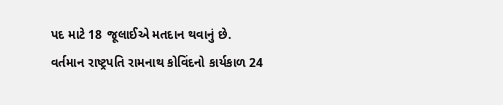પદ માટે 18 જૂલાઈએ મતદાન થવાનું છે. વર્તમાન રાષ્ટ્રપતિ રામનાથ કોવિંદનો કાર્યકાળ 24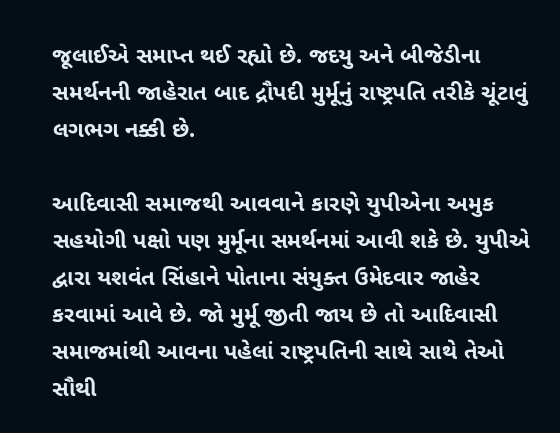જૂલાઈએ સમાપ્ત થઈ રહ્યો છે. જદયુ અને બીજેડીના સમર્થનની જાહેરાત બાદ દ્રૌપદી મુર્મૂનું રાષ્ટ્રપતિ તરીકે ચૂંટાવું લગભગ નક્કી છે.

આદિવાસી સમાજથી આવવાને કારણે યુપીએના અમુક સહયોગી પક્ષો પણ મુર્મૂના સમર્થનમાં આવી શકે છે. યુપીએ દ્વારા યશવંત સિંહાને પોતાના સંયુક્ત ઉમેદવાર જાહેર કરવામાં આવે છે. જો મુર્મૂ જીતી જાય છે તો આદિવાસી સમાજમાંથી આવના પહેલાં રાષ્ટ્રપતિની સાથે સાથે તેઓ સૌથી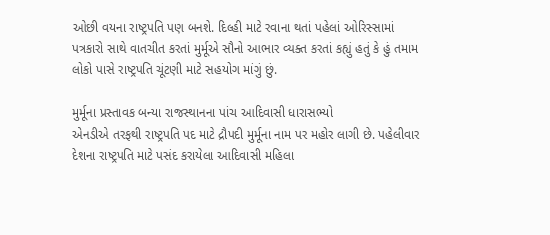ઓછી વયના રાષ્ટ્રપતિ પણ બનશે. દિલ્હી માટે રવાના થતાં પહેલાં ઓરિસ્સામાં પત્રકારો સાથે વાતચીત કરતાં મુર્મૂએ સૌનો આભાર વ્યક્ત કરતાં કહ્યું હતું કે હું તમામ લોકો પાસે રાષ્ટ્રપતિ ચૂંટણી માટે સહયોગ માંગું છું.

મુર્મૂના પ્રસ્તાવક બન્યા રાજસ્થાનના પાંચ આદિવાસી ધારાસભ્યો
એનડીએ તરફથી રાષ્ટ્રપતિ પદ માટે દ્રૌપદી મુર્મૂના નામ પર મહોર લાગી છે. પહેલીવાર દેશના રાષ્ટ્રપતિ માટે પસંદ કરાયેલા આદિવાસી મહિલા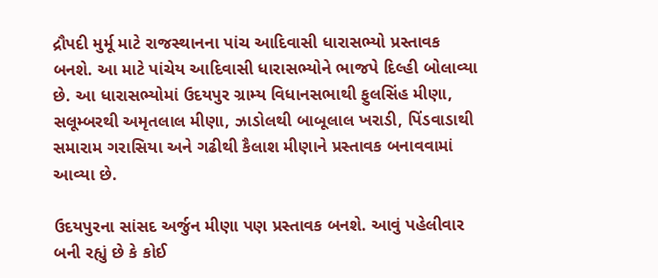દ્રૌપદી મુર્મૂ માટે રાજસ્થાનના પાંચ આદિવાસી ધારાસભ્યો પ્રસ્તાવક બનશે. આ માટે પાંચેય આદિવાસી ધારાસભ્યોને ભાજપે દિલ્હી બોલાવ્યા છે. આ ધારાસભ્યોમાં ઉદયપુર ગ્રામ્ય વિધાનસભાથી ફુલસિંહ મીણા, સલૂમ્બરથી અમૃતલાલ મીણા, ઝાડોલથી બાબૂલાલ ખરાડી, પિંડવાડાથી સમારામ ગરાસિયા અને ગઢીથી કૈલાશ મીણાને પ્રસ્તાવક બનાવવામાં આવ્યા છે.

ઉદયપુરના સાંસદ અર્જુન મીણા પણ પ્રસ્તાવક બનશે. આવું પહેલીવાર બની રહ્યું છે કે કોઈ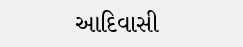આદિવાસી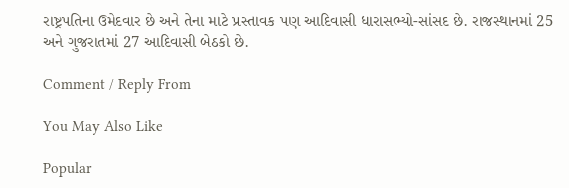રાષ્ટ્રપતિના ઉમેદવાર છે અને તેના માટે પ્રસ્તાવક પણ આદિવાસી ધારાસભ્યો-સાંસદ છે. રાજસ્થાનમાં 25 અને ગુજરાતમાં 27 આદિવાસી બેઠકો છે.

Comment / Reply From

You May Also Like

Popular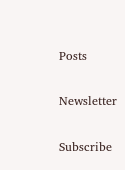Posts

Newsletter

Subscribe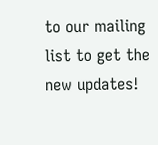to our mailing list to get the new updates!